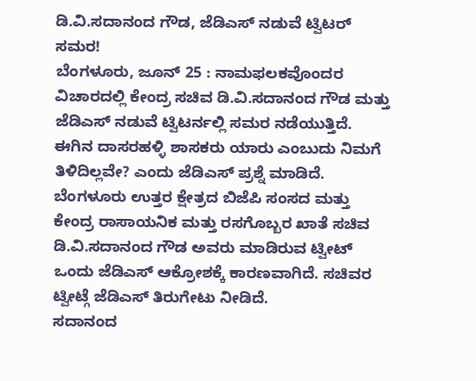ಡಿ.ವಿ.ಸದಾನಂದ ಗೌಡ, ಜೆಡಿಎಸ್ ನಡುವೆ ಟ್ವಿಟರ್ ಸಮರ!
ಬೆಂಗಳೂರು, ಜೂನ್ 25 : ನಾಮಫಲಕವೊಂದರ ವಿಚಾರದಲ್ಲಿ ಕೇಂದ್ರ ಸಚಿವ ಡಿ.ವಿ.ಸದಾನಂದ ಗೌಡ ಮತ್ತು ಜೆಡಿಎಸ್ ನಡುವೆ ಟ್ವಿಟರ್ನಲ್ಲಿ ಸಮರ ನಡೆಯುತ್ತಿದೆ. ಈಗಿನ ದಾಸರಹಳ್ಳಿ ಶಾಸಕರು ಯಾರು ಎಂಬುದು ನಿಮಗೆ ತಿಳಿದಿಲ್ಲವೇ? ಎಂದು ಜೆಡಿಎಸ್ ಪ್ರಶ್ನೆ ಮಾಡಿದೆ.
ಬೆಂಗಳೂರು ಉತ್ತರ ಕ್ಷೇತ್ರದ ಬಿಜೆಪಿ ಸಂಸದ ಮತ್ತು ಕೇಂದ್ರ ರಾಸಾಯನಿಕ ಮತ್ತು ರಸಗೊಬ್ಬರ ಖಾತೆ ಸಚಿವ ಡಿ.ವಿ.ಸದಾನಂದ ಗೌಡ ಅವರು ಮಾಡಿರುವ ಟ್ವೀಟ್ ಒಂದು ಜೆಡಿಎಸ್ ಆಕ್ರೋಶಕ್ಕೆ ಕಾರಣವಾಗಿದೆ. ಸಚಿವರ ಟ್ವೀಟ್ಗೆ ಜೆಡಿಎಸ್ ತಿರುಗೇಟು ನೀಡಿದೆ.
ಸದಾನಂದ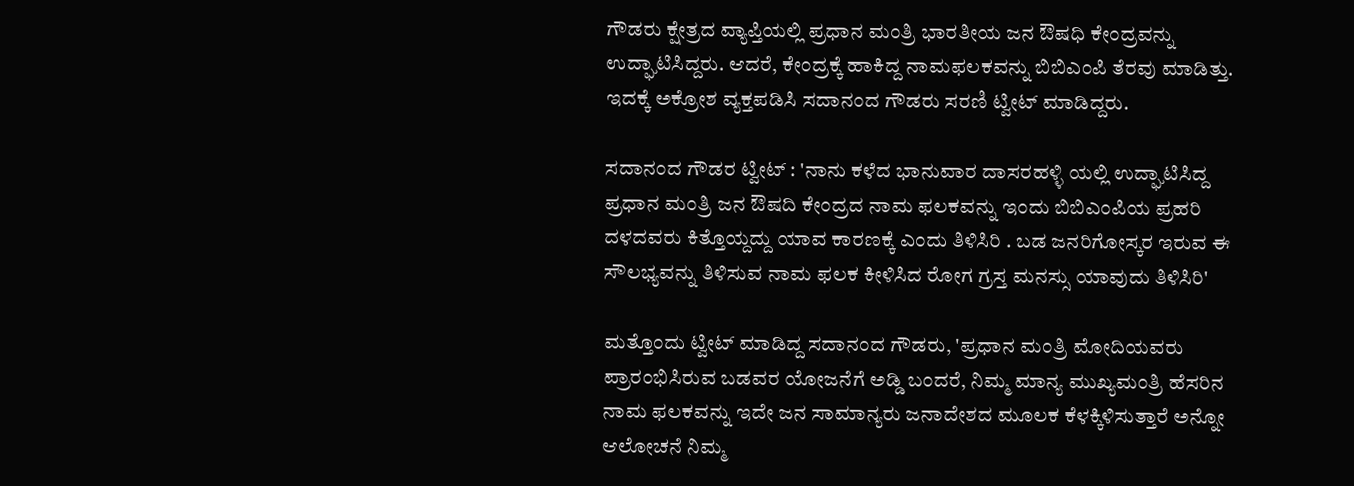ಗೌಡರು ಕ್ಷೇತ್ರದ ವ್ಯಾಪ್ತಿಯಲ್ಲಿ ಪ್ರಧಾನ ಮಂತ್ರಿ ಭಾರತೀಯ ಜನ ಔಷಧಿ ಕೇಂದ್ರವನ್ನು ಉದ್ಘಾಟಿಸಿದ್ದರು. ಆದರೆ, ಕೇಂದ್ರಕ್ಕೆ ಹಾಕಿದ್ದ ನಾಮಫಲಕವನ್ನು ಬಿಬಿಎಂಪಿ ತೆರವು ಮಾಡಿತ್ತು. ಇದಕ್ಕೆ ಅಕ್ರೋಶ ವ್ಯಕ್ತಪಡಿಸಿ ಸದಾನಂದ ಗೌಡರು ಸರಣಿ ಟ್ವೀಟ್ ಮಾಡಿದ್ದರು.

ಸದಾನಂದ ಗೌಡರ ಟ್ವೀಟ್ : 'ನಾನು ಕಳೆದ ಭಾನುವಾರ ದಾಸರಹಳ್ಳಿ ಯಲ್ಲಿ ಉದ್ಘಾಟಿಸಿದ್ದ ಪ್ರಧಾನ ಮಂತ್ರಿ ಜನ ಔಷದಿ ಕೇಂದ್ರದ ನಾಮ ಫಲಕವನ್ನು ಇಂದು ಬಿಬಿಎಂಪಿಯ ಪ್ರಹರಿ ದಳದವರು ಕಿತ್ತೊಯ್ದದ್ದು ಯಾವ ಕಾರಣಕ್ಕೆ ಎಂದು ತಿಳಿಸಿರಿ . ಬಡ ಜನರಿಗೋಸ್ಕರ ಇರುವ ಈ ಸೌಲಭ್ಯವನ್ನು ತಿಳಿಸುವ ನಾಮ ಫಲಕ ಕೀಳಿಸಿದ ರೋಗ ಗ್ರಸ್ತ ಮನಸ್ಸು ಯಾವುದು ತಿಳಿಸಿರಿ'

ಮತ್ತೊಂದು ಟ್ವೀಟ್ ಮಾಡಿದ್ದ ಸದಾನಂದ ಗೌಡರು, 'ಪ್ರಧಾನ ಮಂತ್ರಿ ಮೋದಿಯವರು ಪ್ರಾರಂಭಿಸಿರುವ ಬಡವರ ಯೋಜನೆಗೆ ಅಡ್ಡಿ ಬಂದರೆ, ನಿಮ್ಮ ಮಾನ್ಯ ಮುಖ್ಯಮಂತ್ರಿ ಹೆಸರಿನ ನಾಮ ಫಲಕವನ್ನು ಇದೇ ಜನ ಸಾಮಾನ್ಯರು ಜನಾದೇಶದ ಮೂಲಕ ಕೆಳಕ್ಕಿಳಿಸುತ್ತಾರೆ ಅನ್ನೋ ಆಲೋಚನೆ ನಿಮ್ಮ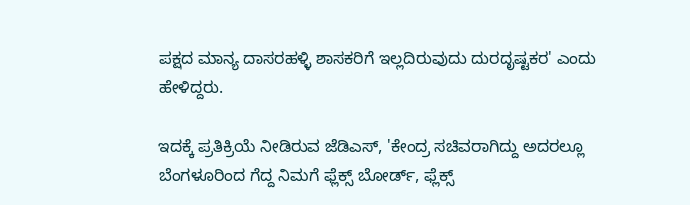ಪಕ್ಷದ ಮಾನ್ಯ ದಾಸರಹಳ್ಳಿ ಶಾಸಕರಿಗೆ ಇಲ್ಲದಿರುವುದು ದುರದೃಷ್ಟಕರ' ಎಂದು ಹೇಳಿದ್ದರು.

ಇದಕ್ಕೆ ಪ್ರತಿಕ್ರಿಯೆ ನೀಡಿರುವ ಜೆಡಿಎಸ್, 'ಕೇಂದ್ರ ಸಚಿವರಾಗಿದ್ದು ಅದರಲ್ಲೂ ಬೆಂಗಳೂರಿಂದ ಗೆದ್ದ ನಿಮಗೆ ಫ್ಲೆಕ್ಸ್ ಬೋರ್ಡ್, ಫ್ಲೆಕ್ಸ್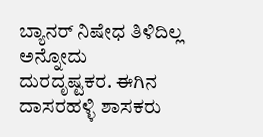ಬ್ಯಾನರ್ ನಿಷೇಧ ತಿಳಿದಿಲ್ಲ ಅನ್ನೋದು ದುರದೃಷ್ಟಕರ. ಈಗಿನ ದಾಸರಹಳ್ಳಿ ಶಾಸಕರು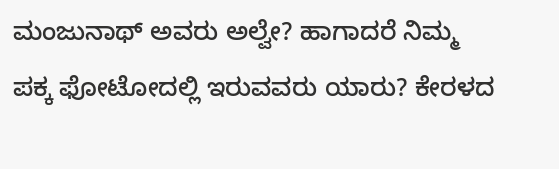ಮಂಜುನಾಥ್ ಅವರು ಅಲ್ವೇ? ಹಾಗಾದರೆ ನಿಮ್ಮ ಪಕ್ಕ ಫೋಟೋದಲ್ಲಿ ಇರುವವರು ಯಾರು? ಕೇರಳದ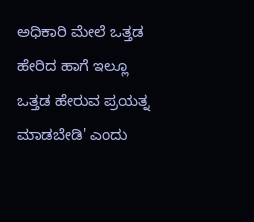ಅಧಿಕಾರಿ ಮೇಲೆ ಒತ್ತಡ ಹೇರಿದ ಹಾಗೆ ಇಲ್ಲೂ ಒತ್ತಡ ಹೇರುವ ಪ್ರಯತ್ನ ಮಾಡಬೇಡಿ' ಎಂದು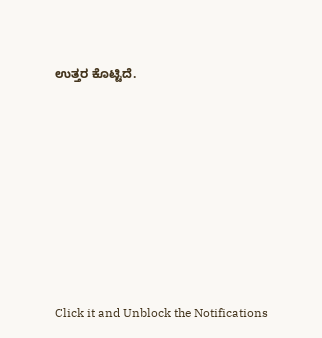ಉತ್ತರ ಕೊಟ್ಟಿದೆ.












Click it and Unblock the Notifications